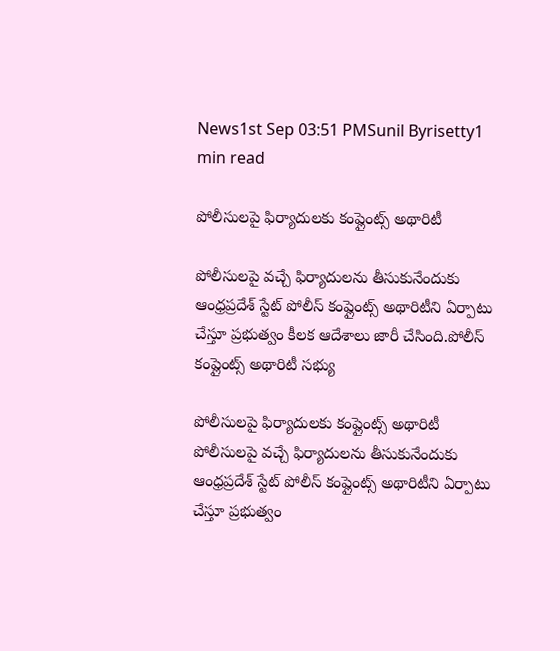News1st Sep 03:51 PMSunil Byrisetty1 min read

పోలీసులపై ఫిర్యాదులకు కంప్లైంట్స్‌ అథారిటీ

పోలీసులపై వచ్చే ఫిర్యాదులను తీసుకునేందుకు ఆంధ్రప్రదేశ్‌ స్టేట్‌ పోలీస్‌ కంప్లైంట్స్‌ అథారిటీని ఏర్పాటు చేస్తూ ప్రభుత్వం కీలక ఆదేశాలు జారీ చేసింది.పోలీస్‌ కంప్లైంట్స్‌ అథారిటీ సభ్యు

పోలీసులపై ఫిర్యాదులకు కంప్లైంట్స్‌ అథారిటీ
పోలీసులపై వచ్చే ఫిర్యాదులను తీసుకునేందుకు ఆంధ్రప్రదేశ్‌ స్టేట్‌ పోలీస్‌ కంప్లైంట్స్‌ అథారిటీని ఏర్పాటు చేస్తూ ప్రభుత్వం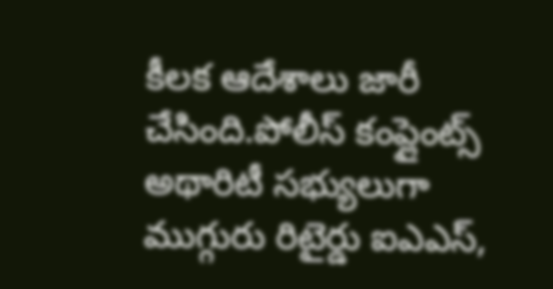కీలక ఆదేశాలు జారీ చేసింది.పోలీస్‌ కంప్లైంట్స్‌ అథారిటీ సభ్యులుగా ముగ్గురు రిటైర్డు ఐఎఎస్‌,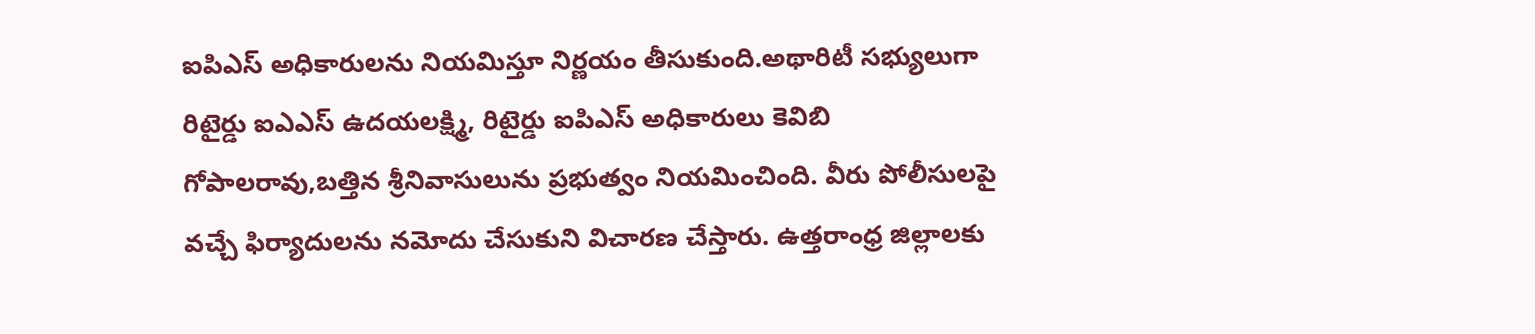ఐపిఎస్‌ అధికారులను నియమిస్తూ నిర్ణయం తీసుకుంది.అథారిటీ సభ్యులుగా రిటైర్డు ఐఎఎస్‌ ఉదయలక్ష్మి, రిటైర్డు ఐపిఎస్‌ అధికారులు కెవిబి గోపాలరావు,బత్తిన శ్రీనివాసులును ప్రభుత్వం నియమించింది. వీరు పోలీసులపై వచ్చే ఫిర్యాదులను నమోదు చేసుకుని విచారణ చేస్తారు. ఉత్తరాంధ్ర జిల్లాలకు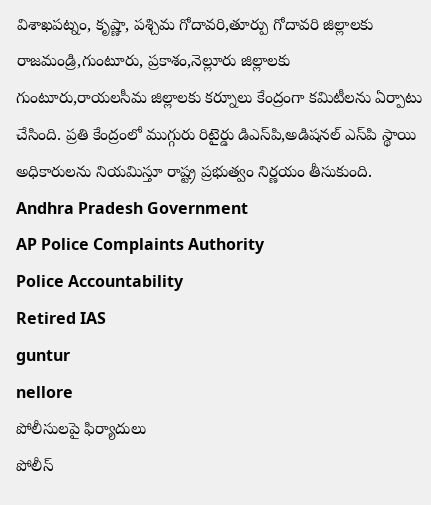విశాఖపట్నం, కృష్ణా, పశ్చిమ గోదావరి,తూర్పు గోదావరి జిల్లాలకు రాజమండ్రి,గుంటూరు, ప్రకాశం,నెల్లూరు జిల్లాలకు గుంటూరు,రాయలసీమ జిల్లాలకు కర్నూలు కేంద్రంగా కమిటీలను ఏర్పాటు చేసింది. ప్రతి కేంద్రంలో ముగ్గురు రిటైర్డు డిఎస్‌పి,అడిషనల్‌ ఎస్‌పి స్థాయి అధికారులను నియమిస్తూ రాష్ట్ర ప్రభుత్వం నిర్ణయం తీసుకుంది.
Andhra Pradesh Government
AP Police Complaints Authority
Police Accountability
Retired IAS
guntur
nellore
పోలీసులపై ఫిర్యాదులు
పోలీస్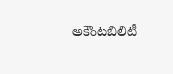అకౌంటబిలిటీ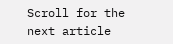Scroll for the next article